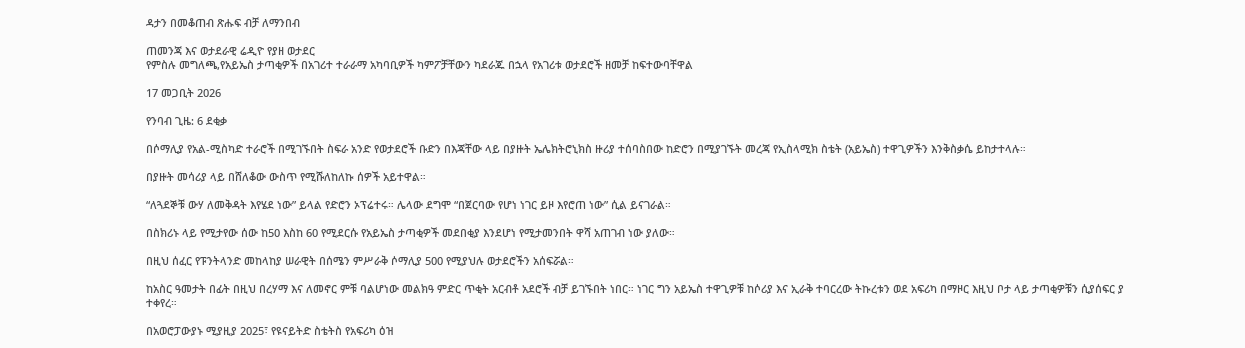ዳታን በመቆጠብ ጽሑፍ ብቻ ለማንበብ

ጠመንጃ እና ወታደራዊ ሬዲዮ የያዘ ወታደር
የምስሉ መግለጫ,የአይኤስ ታጣቂዎች በአገሪተ ተራራማ አካባቢዎች ካምፖቻቸውን ካደራጁ በኋላ የአገሪቱ ወታደሮች ዘመቻ ከፍተውባቸዋል

17 መጋቢት 2026

የንባብ ጊዜ: 6 ደቂቃ

በሶማሊያ የአል-ሚስካድ ተራሮች በሚገኙበት ስፍራ አንድ የወታደሮች ቡድን በእጃቸው ላይ በያዙት ኤሌክትሮኒክስ ዙሪያ ተሰባስበው ከድሮን በሚያገኙት መረጃ የኢስላሚክ ስቴት (አይኤስ) ተዋጊዎችን እንቅስቃሴ ይከታተላሉ።

በያዙት መሳሪያ ላይ በሸለቆው ውስጥ የሚሹለከለኩ ሰዎች አይተዋል።

“ለጓደኞቹ ውሃ ለመቅዳት እየሄደ ነው” ይላል የድሮን ኦፕሬተሩ። ሌላው ደግሞ “በጀርባው የሆነ ነገር ይዞ እየሮጠ ነው” ሲል ይናገራል።

በስክሪኑ ላይ የሚታየው ሰው ከ50 እስከ 60 የሚደርሱ የአይኤስ ታጣቂዎች መደበቂያ እንደሆነ የሚታመንበት ዋሻ አጠገብ ነው ያለው።

በዚህ ሰፈር የፑንትላንድ መከላከያ ሠራዊት በሰሜን ምሥራቅ ሶማሊያ 500 የሚያህሉ ወታደሮችን አሰፍሯል።

ከአስር ዓመታት በፊት በዚህ በረሃማ እና ለመኖር ምቹ ባልሆነው መልክዓ ምድር ጥቂት አርብቶ አደሮች ብቻ ይገኙበት ነበር። ነገር ግን አይኤስ ተዋጊዎቹ ከሶሪያ እና ኢራቅ ተባርረው ትኩረቱን ወደ አፍሪካ በማዞር እዚህ ቦታ ላይ ታጣቂዎቹን ሲያሰፍር ያ ተቀየረ።

በአወሮፓውያኑ ሚያዚያ 2025፣ የዩናይትድ ስቴትስ የአፍሪካ ዕዝ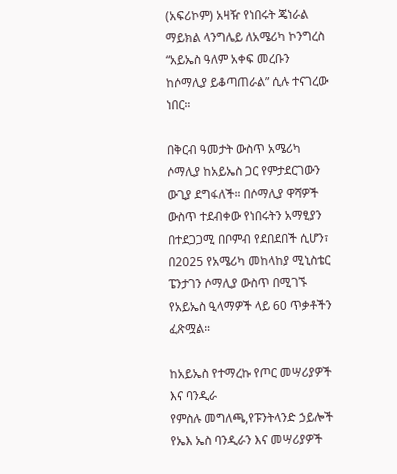(አፍሪኮም) አዛዥ የነበሩት ጄነራል ማይክል ላንግሌይ ለአሜሪካ ኮንግረስ “አይኤስ ዓለም አቀፍ መረቡን ከሶማሊያ ይቆጣጠራል” ሲሉ ተናገረው ነበር።

በቅርብ ዓመታት ውስጥ አሜሪካ ሶማሊያ ከአይኤስ ጋር የምታደርገውን ውጊያ ደግፋለች። በሶማሊያ ዋሻዎች ውስጥ ተደብቀው የነበሩትን አማፂያን በተደጋጋሚ በቦምብ የደበደበች ሲሆን፣ በ2025 የአሜሪካ መከላከያ ሚኒስቴር ፔንታገን ሶማሊያ ውስጥ በሚገኙ የአይኤስ ዒላማዎች ላይ 60 ጥቃቶችን ፈጽሟል።

ከአይኤስ የተማረኩ የጦር መሣሪያዎች እና ባንዲራ
የምስሉ መግለጫ,የፑንትላንድ ኃይሎች የኤእ ኤስ ባንዲራን እና መሣሪያዎች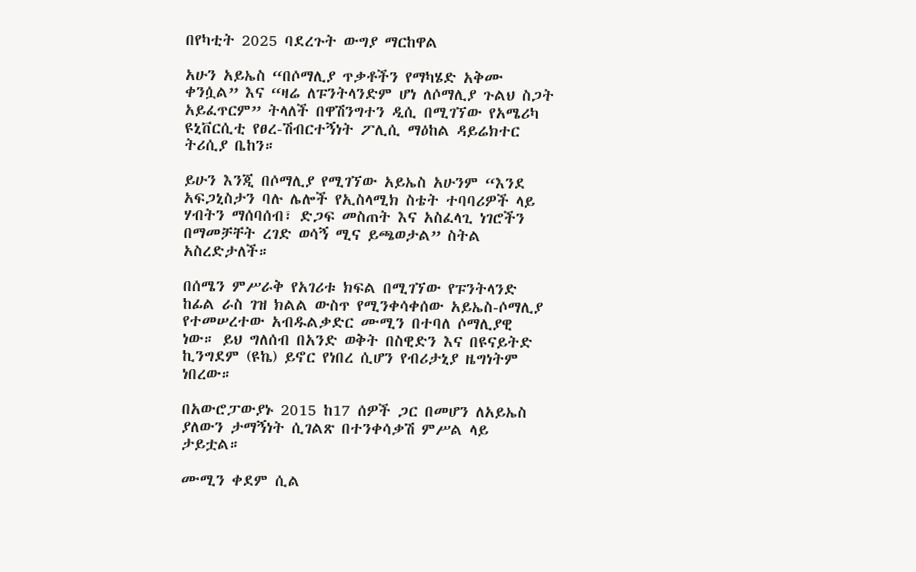በየካቲት 2025 ባደረጉት ውግያ ማርከዋል

አሁን አይኤስ “በሶማሊያ ጥቃቶችን የማካሄድ አቅሙ ቀንሷል” እና “ዛሬ ለፑንትላንድም ሆነ ለሶማሊያ ጉልህ ስጋት አይፈጥርም” ትላለች በዋሽንግተን ዲሲ በሚገኘው የአሜሪካ ዩኒቨርሲቲ የፀረ-ሽብርተኝነት ፖሊሲ ማዕከል ዳይሬክተር ትሪሲያ ቤከን።

ይሁን እንጂ በሶማሊያ የሚገኘው አይኤስ አሁንም “እንደ አፍጋኒስታን ባሉ ሌሎች የኢስላሚክ ስቴት ተባባሪዎች ላይ ሃብትን ማሰባሰብ፣ ድጋፍ መስጠት እና አስፈላጊ ነገሮችን በማመቻቸት ረገድ ወሳኝ ሚና ይጫወታል” ስትል አስረድታለች።

በሰሜን ምሥራቅ የአገሪቱ ክፍል በሚገኘው የፑንትላንድ ከፊል ራስ ገዝ ክልል ውስጥ የሚንቀሳቀሰው አይኤስ-ሶማሊያ የተመሠረተው አብዱልቃድር ሙሚን በተባለ ሶማሊያዊ ነው። ይህ ግለሰብ በአንድ ወቅት በስዊድን እና በዩናይትድ ኪንግደም (ዩኬ) ይኖር የነበረ ሲሆን የብሪታኒያ ዜግነትም ነበረው።

በአውሮፓውያኑ 2015 ከ17 ሰዎች ጋር በመሆን ለአይኤስ ያለውን ታማኝነት ሲገልጽ በተንቀሳቃሽ ምሥል ላይ ታይቷል።

ሙሚን ቀደም ሲል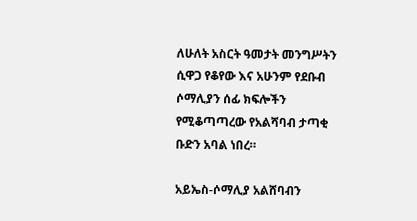ለሁለት አስርት ዓመታት መንግሥትን ሲዋጋ የቆየው እና አሁንም የደቡብ ሶማሊያን ሰፊ ክፍሎችን የሚቆጣጣረው የአልሻባብ ታጣቂ ቡድን አባል ነበረ።

አይኤስ-ሶማሊያ አልሸባብን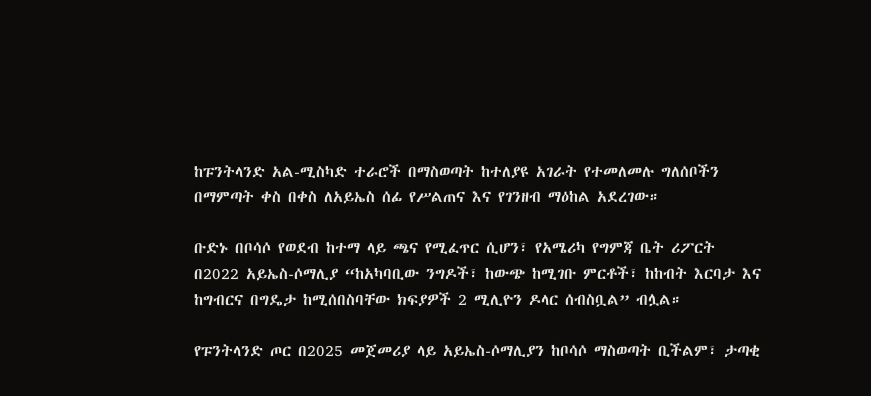ከፑንትላንድ አል-ሚስካድ ተራሮች በማስወጣት ከተለያዩ አገራት የተመለመሉ ግለሰቦችን በማምጣት ቀስ በቀስ ለአይኤስ ሰፊ የሥልጠና እና የገንዘብ ማዕከል አደረገው።

ቡድኑ በቦሳሶ የወደብ ከተማ ላይ ጫና የሚፈጥር ሲሆን፣ የአሜሪካ የግምጃ ቤት ሪፖርት በ2022 አይኤስ-ሶማሊያ “ከአካባቢው ንግዶች፣ ከውጭ ከሚገቡ ምርቶች፣ ከከብት እርባታ እና ከግብርና በግዴታ ከሚሰበስባቸው ክፍያዎች 2 ሚሊዮን ዶላር ሰብስቧል” ብሏል።

የፑንትላንድ ጦር በ2025 መጀመሪያ ላይ አይኤስ-ሶማሊያን ከቦሳሶ ማስወጣት ቢችልም፣ ታጣቂ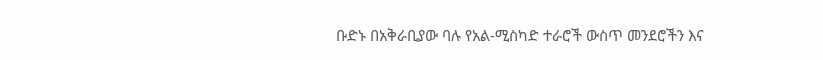ቡድኑ በአቅራቢያው ባሉ የአል-ሚስካድ ተራሮች ውስጥ መንደሮችን እና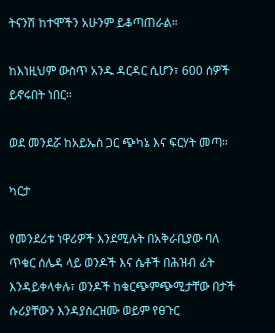ትናንሽ ከተሞችን አሁንም ይቆጣጠራል።

ከእነዚህም ውስጥ አንዱ ዳርዳር ሲሆን፣ 600 ሰዎች ይኖሩበት ነበር።

ወደ መንደሯ ከአይኤስ ጋር ጭካኔ እና ፍርሃት መጣ።

ካርታ

የመንደሪቱ ነዋሪዎች እንደሚሉት በአቅራቢያው ባለ ጥቁር ሰሌዳ ላይ ወንዶች እና ሴቶች በሕዝብ ፊት እንዳይቀላቀሉ፣ ወንዶች ከቁርጭምጭሚታቸው በታች ሱሪያቸውን እንዳያስረዝሙ ወይም የፀጉር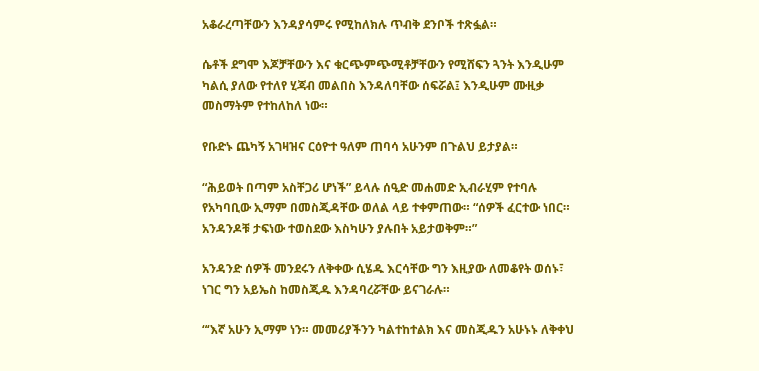አቆራረጣቸውን እንዳያሳምሩ የሚከለክሉ ጥብቅ ደንቦች ተጽፏል።

ሴቶች ደግሞ እጆቻቸውን እና ቁርጭምጭሚቶቻቸውን የሚሸፍን ጓንት እንዲሁም ካልሲ ያለው የተለየ ሂጃብ መልበስ እንዳለባቸው ሰፍሯል፤ እንዲሁም ሙዚቃ መስማትም የተከለከለ ነው።

የቡድኑ ጨካኝ አገዛዝና ርዕዮተ ዓለም ጠባሳ አሁንም በጉልህ ይታያል።

“ሕይወት በጣም አስቸጋሪ ሆነች” ይላሉ ሰዒድ መሐመድ ኢብራሂም የተባሉ የአካባቢው ኢማም በመስጂዳቸው ወለል ላይ ተቀምጠው። “ሰዎች ፈርተው ነበር። አንዳንዶቹ ታፍነው ተወስደው እስካሁን ያሉበት አይታወቅም።”

አንዳንድ ሰዎች መንደሩን ለቅቀው ሲሄዱ እርሳቸው ግን እዚያው ለመቆየት ወሰኑ፣ ነገር ግን አይኤስ ከመስጂዱ እንዳባረሯቸው ይናገራሉ።

“‘እኛ አሁን ኢማም ነን። መመሪያችንን ካልተከተልክ እና መስጂዱን አሁኑኑ ለቅቀህ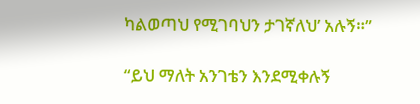ካልወጣህ የሚገባህን ታገኛለህ’ አሉኝ።”

“ይህ ማለት አንገቴን እንደሚቀሉኝ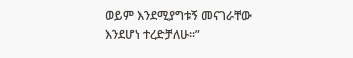ወይም እንደሚያግቱኝ መናገራቸው እንደሆነ ተረድቻለሁ።”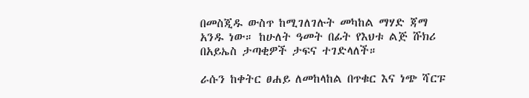በመስጂዱ ውስጥ ከሚገለገሉት መካከል ማሃድ ጃማ አንዱ ነው። ከሁለት ዓመት በፊት የእህቱ ልጅ ሹክሪ በአይኤስ ታጣቂዎች ታፍና ተገድላለች።

ራሱን ከቀትር ፀሐይ ለመከላከል በጥቁር እና ነጭ ሻርፑ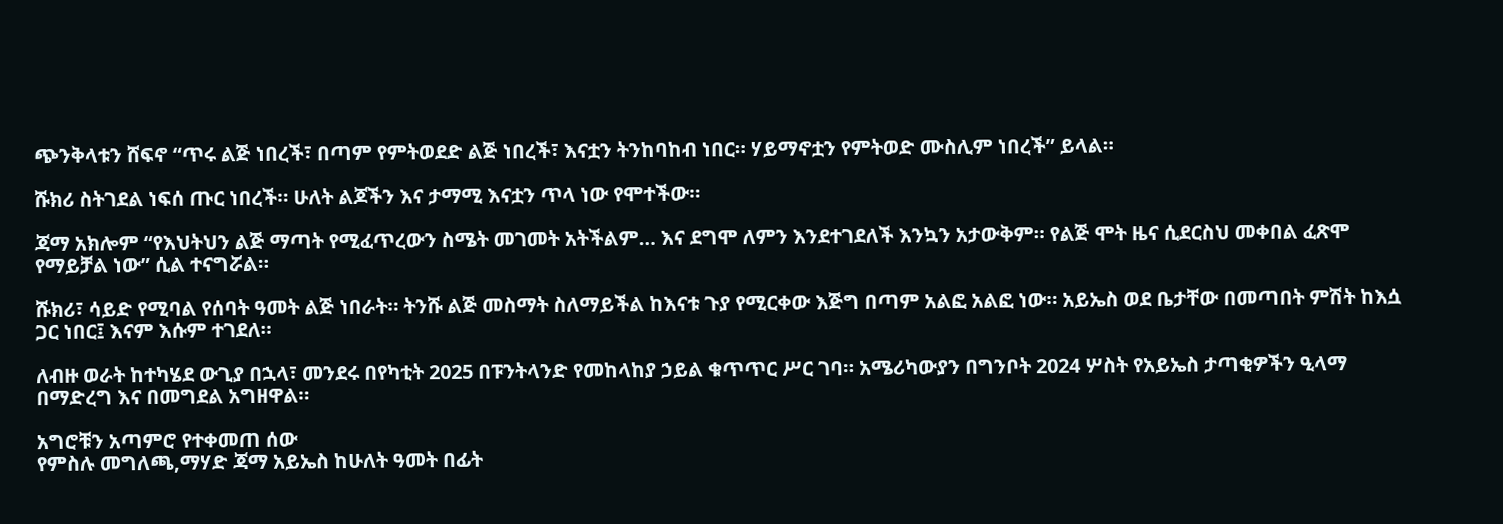ጭንቅላቱን ሸፍኖ “ጥሩ ልጅ ነበረች፣ በጣም የምትወደድ ልጅ ነበረች፣ እናቷን ትንከባከብ ነበር። ሃይማኖቷን የምትወድ ሙስሊም ነበረች” ይላል።

ሹክሪ ስትገደል ነፍሰ ጡር ነበረች። ሁለት ልጆችን እና ታማሚ እናቷን ጥላ ነው የሞተችው።

ጃማ አክሎም “የእህትህን ልጅ ማጣት የሚፈጥረውን ስሜት መገመት አትችልም… እና ደግሞ ለምን እንደተገደለች እንኳን አታውቅም። የልጅ ሞት ዜና ሲደርስህ መቀበል ፈጽሞ የማይቻል ነው” ሲል ተናግሯል።

ሹክሪ፣ ሳይድ የሚባል የሰባት ዓመት ልጅ ነበራት። ትንሹ ልጅ መስማት ስለማይችል ከእናቱ ጉያ የሚርቀው እጅግ በጣም አልፎ አልፎ ነው። አይኤስ ወደ ቤታቸው በመጣበት ምሽት ከእሷ ጋር ነበር፤ እናም እሱም ተገደለ።

ለብዙ ወራት ከተካሄደ ውጊያ በኋላ፣ መንደሩ በየካቲት 2025 በፑንትላንድ የመከላከያ ኃይል ቁጥጥር ሥር ገባ። አሜሪካውያን በግንቦት 2024 ሦስት የአይኤስ ታጣቂዎችን ዒላማ በማድረግ እና በመግደል አግዘዋል።

አግሮቹን አጣምሮ የተቀመጠ ሰው
የምስሉ መግለጫ,ማሃድ ጃማ አይኤስ ከሁለት ዓመት በፊት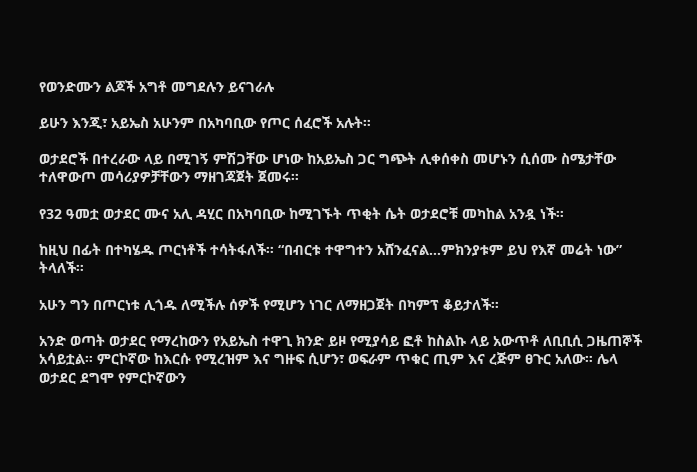የወንድሙን ልጆች አግቶ መግደሉን ይናገራሉ

ይሁን እንጂ፣ አይኤስ አሁንም በአካባቢው የጦር ሰፈሮች አሉት።

ወታደሮች በተረራው ላይ በሚገኝ ምሽጋቸው ሆነው ከአይኤስ ጋር ግጭት ሊቀሰቀስ መሆኑን ሲሰሙ ስሜታቸው ተለዋውጦ መሳሪያዎቻቸውን ማዘገጃጀት ጀመሩ።

የ32 ዓመቷ ወታደር ሙና አሊ ዳሂር በአካባቢው ከሚገኙት ጥቂት ሴት ወታደሮቹ መካከል አንዷ ነች።

ከዚህ በፊት በተካሄዱ ጦርነቶች ተሳትፋለች። “በብርቱ ተዋግተን አሸንፈናል…ምክንያቱም ይህ የእኛ መሬት ነው” ትላለች።

አሁን ግን በጦርነቱ ሊጎዱ ለሚችሉ ሰዎች የሚሆን ነገር ለማዘጋጀት በካምፕ ቆይታለች።

አንድ ወጣት ወታደር የማረከውን የአይኤስ ተዋጊ ክንድ ይዞ የሚያሳይ ፎቶ ከስልኩ ላይ አውጥቶ ለቢቢሲ ጋዜጠኞች አሳይቷል። ምርኮኛው ከእርሱ የሚረዝም እና ግዙፍ ሲሆን፣ ወፍራም ጥቁር ጢም እና ረጅም ፀጉር አለው። ሌላ ወታደር ደግሞ የምርኮኛውን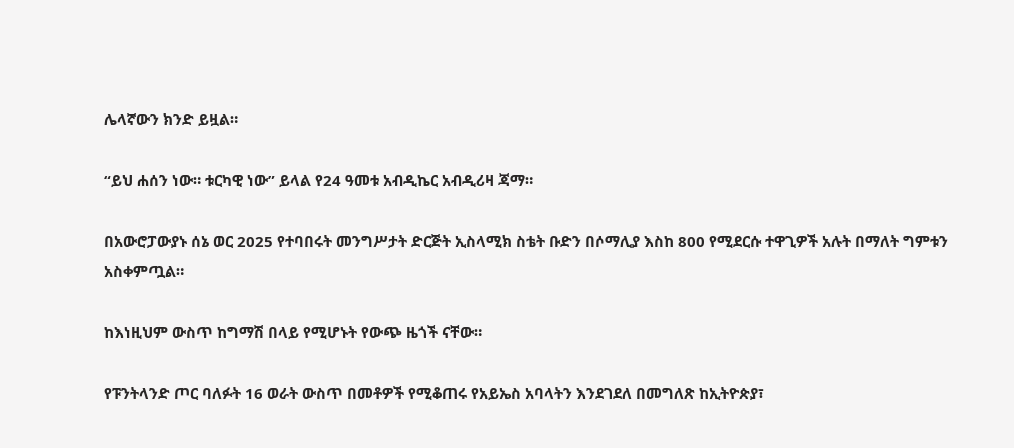ሌላኛውን ክንድ ይዟል።

“ይህ ሐሰን ነው። ቱርካዊ ነው” ይላል የ24 ዓመቱ አብዲኬር አብዲሪዛ ጃማ።

በአውሮፓውያኑ ሰኔ ወር 2025 የተባበሩት መንግሥታት ድርጅት ኢስላሚክ ስቴት ቡድን በሶማሊያ እስከ 800 የሚደርሱ ተዋጊዎች አሉት በማለት ግምቱን አስቀምጧል።

ከእነዚህም ውስጥ ከግማሽ በላይ የሚሆኑት የውጭ ዜጎች ናቸው።

የፑንትላንድ ጦር ባለፉት 16 ወራት ውስጥ በመቶዎች የሚቆጠሩ የአይኤስ አባላትን እንደገደለ በመግለጽ ከኢትዮጵያ፣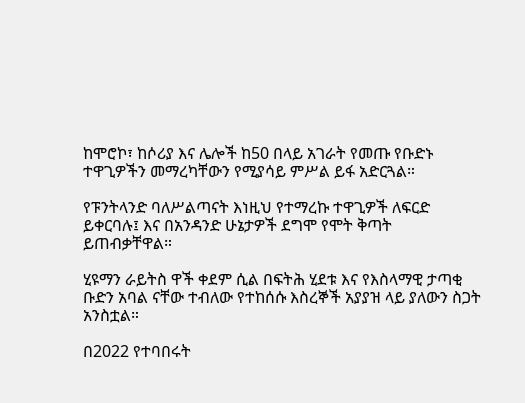ከሞሮኮ፣ ከሶሪያ እና ሌሎች ከ50 በላይ አገራት የመጡ የቡድኑ ተዋጊዎችን መማረካቸውን የሚያሳይ ምሥል ይፋ አድርጓል።

የፑንትላንድ ባለሥልጣናት እነዚህ የተማረኩ ተዋጊዎች ለፍርድ ይቀርባሉ፤ እና በአንዳንድ ሁኔታዎች ደግሞ የሞት ቅጣት ይጠብቃቸዋል።

ሂዩማን ራይትስ ዋች ቀደም ሲል በፍትሕ ሂደቱ እና የእስላማዊ ታጣቂ ቡድን አባል ናቸው ተብለው የተከሰሱ እስረኞች አያያዝ ላይ ያለውን ስጋት አንስቷል።

በ2022 የተባበሩት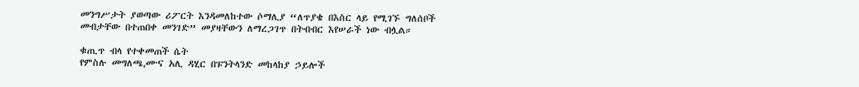መንግሥታት ያወጣው ሪፖርት እንዳመለከተው ሶማሊያ “ለጥያቄ በእስር ላይ የሚገኙ ግለሰቦች መብታቸው በተጠበቀ መንገድ” መያዛቸውን ለማረጋገጥ በትብብር እየሠራች ነው ብሏል።

ቁጢጥ ብላ የተቀመጠች ሴት
የምስሉ መግለጫ,ሙና አሊ ዳሂር በፑንትላንድ መከላከያ ኃይሎች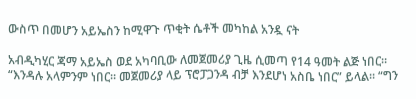ውስጥ በመሆን አይኤስን ከሚዋጉ ጥቂት ሴቶች መካከል አንዷ ናት

አብዲካሂር ጃማ አይኤስ ወደ አካባቢው ለመጀመሪያ ጊዜ ሲመጣ የ14 ዓመት ልጅ ነበር። “እንዳሉ አላምንም ነበር። መጀመሪያ ላይ ፕሮፓጋንዳ ብቻ እንደሆነ አስቤ ነበር” ይላል። “ግን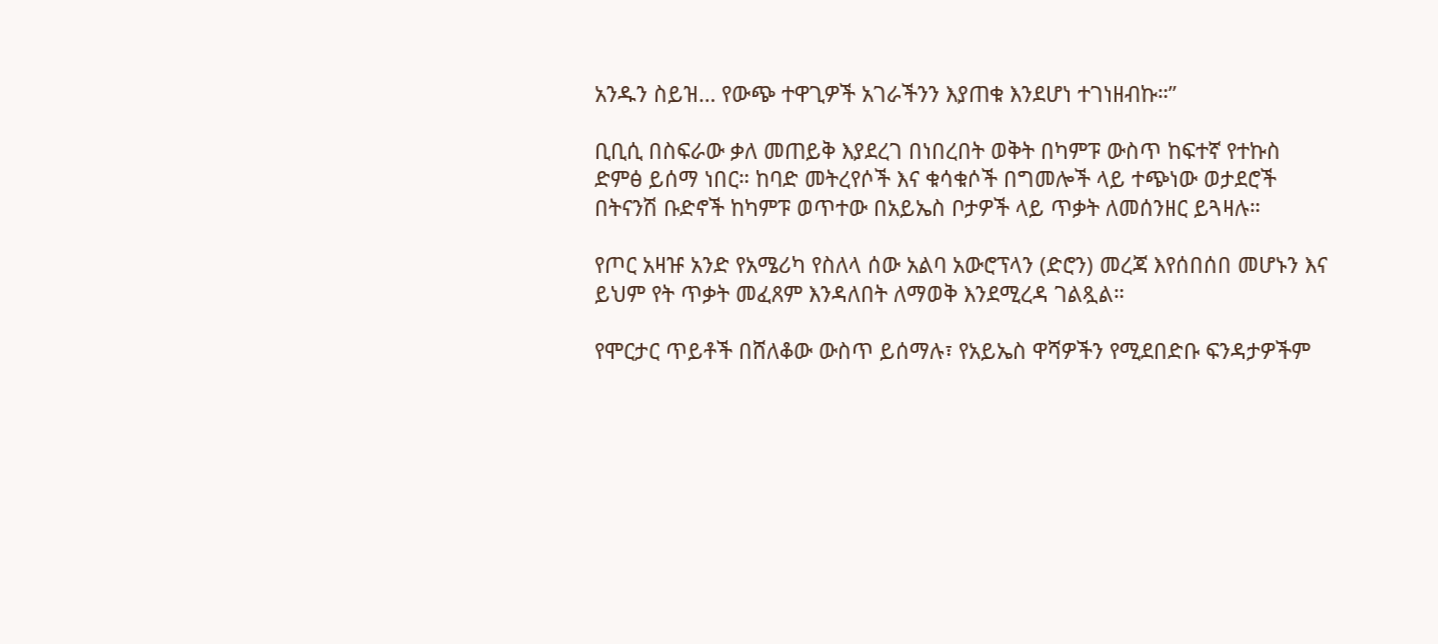አንዱን ስይዝ… የውጭ ተዋጊዎች አገራችንን እያጠቁ እንደሆነ ተገነዘብኩ።”

ቢቢሲ በስፍራው ቃለ መጠይቅ እያደረገ በነበረበት ወቅት በካምፑ ውስጥ ከፍተኛ የተኩስ ድምፅ ይሰማ ነበር። ከባድ መትረየሶች እና ቁሳቁሶች በግመሎች ላይ ተጭነው ወታደሮች በትናንሽ ቡድኖች ከካምፑ ወጥተው በአይኤስ ቦታዎች ላይ ጥቃት ለመሰንዘር ይጓዛሉ።

የጦር አዛዡ አንድ የአሜሪካ የስለላ ሰው አልባ አውሮፕላን (ድሮን) መረጃ እየሰበሰበ መሆኑን እና ይህም የት ጥቃት መፈጸም እንዳለበት ለማወቅ እንደሚረዳ ገልጿል።

የሞርታር ጥይቶች በሸለቆው ውስጥ ይሰማሉ፣ የአይኤስ ዋሻዎችን የሚደበድቡ ፍንዳታዎችም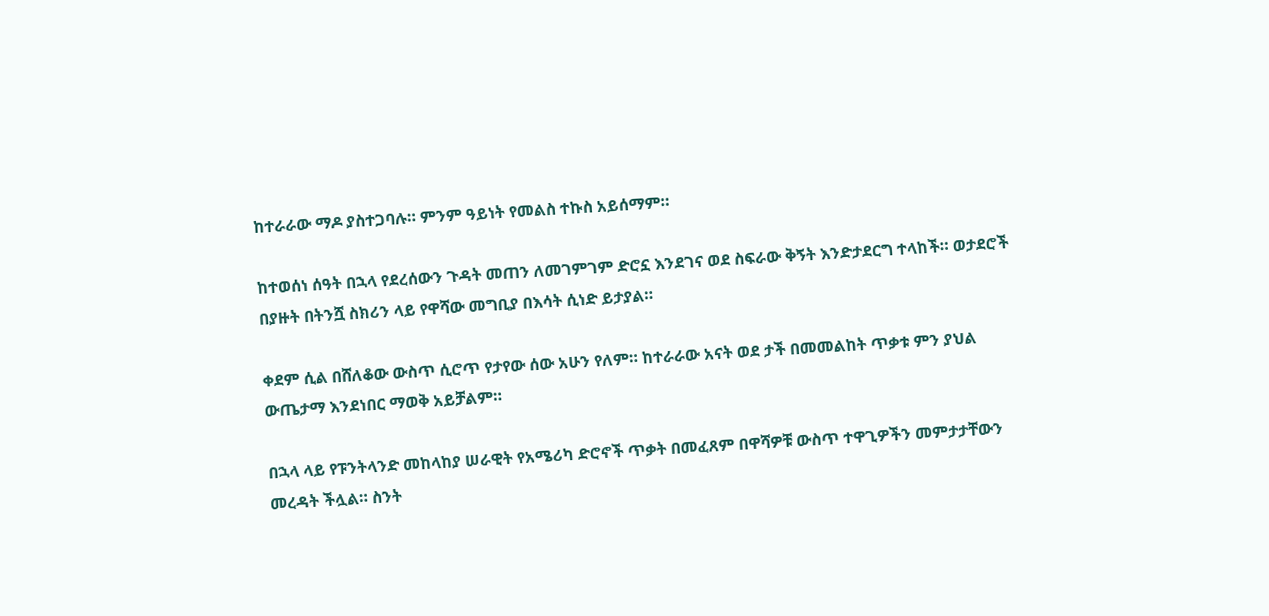ከተራራው ማዶ ያስተጋባሉ። ምንም ዓይነት የመልስ ተኩስ አይሰማም።

ከተወሰነ ሰዓት በኋላ የደረሰውን ጉዳት መጠን ለመገምገም ድሮኗ እንደገና ወደ ስፍራው ቅኝት እንድታደርግ ተላከች። ወታደሮች በያዙት በትንሿ ስክሪን ላይ የዋሻው መግቢያ በእሳት ሲነድ ይታያል።

ቀደም ሲል በሸለቆው ውስጥ ሲሮጥ የታየው ሰው አሁን የለም። ከተራራው አናት ወደ ታች በመመልከት ጥቃቱ ምን ያህል ውጤታማ እንደነበር ማወቅ አይቻልም።

በኋላ ላይ የፑንትላንድ መከላከያ ሠራዊት የአሜሪካ ድሮኖች ጥቃት በመፈጸም በዋሻዎቹ ውስጥ ተዋጊዎችን መምታታቸውን መረዳት ችሏል። ስንት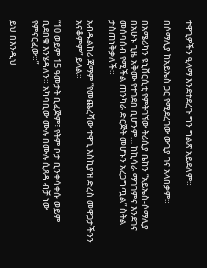ተዋጊዎችን ዒላማ እንደተደረጉ ግን ግልጽ አይደለም።

በሶማሊያ ከአይኤስ ጋር የሚደረገው ውጊያ ገና አላበቃም።

በአሜሪካን ዩኒቨርሲቲ የምትገኘው ትሪሲያ ቤከን “አይኤስ-ሶማሊያ በአሁኑ ጊዜ አቅሙ የተገደበ ቢሆንም… ከኪሳራ ማገገምና እንደገና መሰባሰብ የሚችል ጠንካራ ድርጅት መሆኑን አረጋግጧል” ስትል ታስጠነቅቃለች።

አብዱልከሪ ጃማም “የመጨረሻው ተዋጊ እስኪያዝ ድረስ መዋጋታችንን አናቆምም” ይላል።

“10 ወይም 15 ዓመታት ቢፈጅም፣ የትም ቦታ ቢንቀሳቀሱ ወይም ቢደበቁ እንሄዳለን። አካባቢው ሙሉ በሙሉ ሲጸዳ ብቻ ነው የምናርፈው።”

ይህ በእንዲህ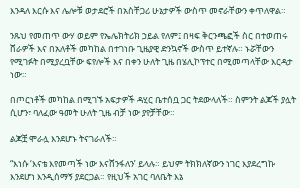እንዳለ እርሱ እና ሌሎቹ ወታደሮች በአስቸጋሪ ሁኔታዎች ውስጥ መኖራቸውን ቀጥለዋል።

ንጹህ የመጠጥ ውሃ ወይም የኤሌክትሪክ ኃይል የለም፤ በዛፍ ቅርንጫፎች ስር በተወጠሩ ሸራዎች እና በአለቶች መካከል በተገነቡ ጊዜያዊ ድንኳኖች ውስጥ ይተኛሉ። ኑሯቸውን የሚገፉት በሚያረቧቸው ፍየሎች እና በቀን ሁለት ጊዜ በሄሊኮፕተር በሚመጣላቸው እርዳታ ነው።

በጦርነቶች መካከል በሚገኙ አፍታዎች ዳሂር ቤተሰቧ ጋር ትደውላለች። ስምንት ልጆች ያሏት ሲሆን፣ ባለፈው ዓመት ሁለት ጊዜ ብቻ ነው ያየቻቸው።

ልጆቿ ሞራሏ እንደሆኑ ትናገራለች።

“እነሱ ‘እናቴ እየመጣች ነው እናሸንፋለን’ ይላሉ። ይህም ትክክለኛውን ነገር እያደረግኩ እንደሆነ እንዲሰማኝ ያደርጋል። የዚህች አገር ባለቤት እኔ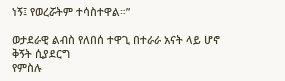ነኝ፤ የወረሯትም ተሳስተዋል።”

ወታደራዊ ልብስ የለበሰ ተዋጊ በተራራ አናት ላይ ሆኖ ቅኝት ሲያደርግ
የምስሉ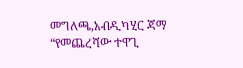መግለጫ,አብዲካሂር ጃማ “የመጨረሻው ተዋጊ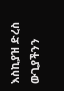እስኪያዝ ድረስ ውጊያችንን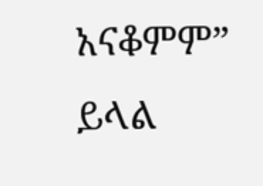አናቆምም” ይላል